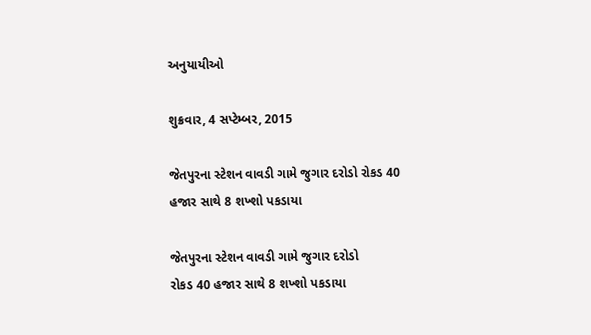અનુયાયીઓ

શુક્રવાર, 4 સપ્ટેમ્બર, 2015

જેતપુરના સ્ટેશન વાવડી ગામે જુગાર દરોડો રોકડ 40 હજાર સાથે 8 શખ્શો પકડાયા

જેતપુરના સ્ટેશન વાવડી ગામે જુગાર દરોડો
રોકડ 40 હજાર સાથે 8 શખ્શો પકડાયા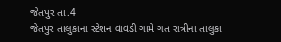જેતપુર તા.4
જેતપુર તાલુકાના સ્ટેશન વાવડી ગામે ગત રાત્રીના તાલુકા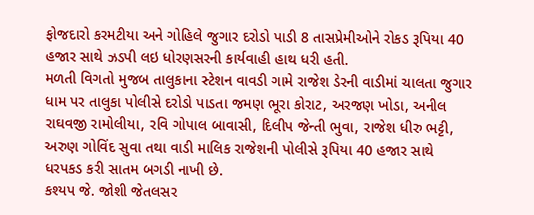ફોજદારો કરમટીયા અને ગોહિલે જુગાર દરોડો પાડી 8 તાસપ્રેમીઓને રોકડ રૂપિયા 40 હજાર સાથે ઝડપી લઇ ધોરણસરની કાર્યવાહી હાથ ધરી હતી.
મળતી વિગતો મુજબ તાલુકાના સ્ટેશન વાવડી ગામે રાજેશ ડેરની વાડીમાં ચાલતા જુગાર ધામ પર તાલુકા પોલીસે દરોડો પાડતા જમણ ભૂરા કોરાટ, અરજણ ખોડા, અનીલ રાઘવજી રામોલીયા, રવિ ગોપાલ બાવાસી, દિલીપ જેન્તી ભુવા, રાજેશ ધીરુ ભટ્ટી, અરુણ ગોવિંદ સુવા તથા વાડી માલિક રાજેશની પોલીસે રૂપિયા 40 હજાર સાથે ધરપકડ કરી સાતમ બગડી નાખી છે.
કશ્યપ જે. જોશી જેતલસર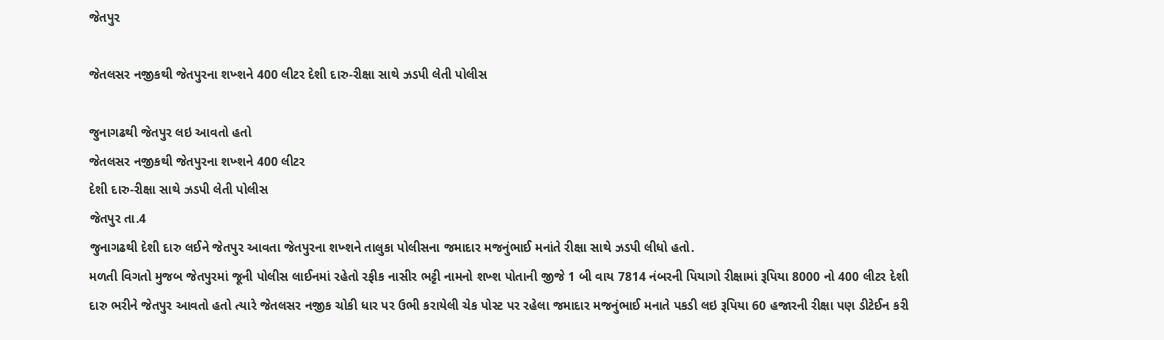જેતપુર

જેતલસર નજીકથી જેતપુરના શખ્શને 400 લીટર દેશી દારુ-રીક્ષા સાથે ઝડપી લેતી પોલીસ

જુનાગઢથી જેતપુર લઇ આવતો હતો
જેતલસર નજીકથી જેતપુરના શખ્શને 400 લીટર
દેશી દારુ-રીક્ષા સાથે ઝડપી લેતી પોલીસ
જેતપુર તા.4
જુનાગઢથી દેશી દારુ લઈને જેતપુર આવતા જેતપુરના શખ્શને તાલુકા પોલીસના જમાદાર મજનુંભાઈ મનાંતે રીક્ષા સાથે ઝડપી લીધો હતો.
મળતી વિગતો મુજબ જેતપુરમાં જૂની પોલીસ લાઈનમાં રહેતો રફીક નાસીર ભટ્ટી નામનો શખ્શ પોતાની જીજે 1 બી વાય 7814 નંબરની પિયાગો રીક્ષામાં રૂપિયા 8000 નો 400 લીટર દેશી દારુ ભરીને જેતપુર આવતો હતો ત્યારે જેતલસર નજીક ચોકી ધાર પર ઉભી કરાયેલી ચેક પોસ્ટ પર રહેલા જમાદાર મજનુંભાઈ મનાતે પકડી લઇ રૂપિયા 60 હજારની રીક્ષા પણ ડીટેઈન કરી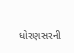ધોરણસરની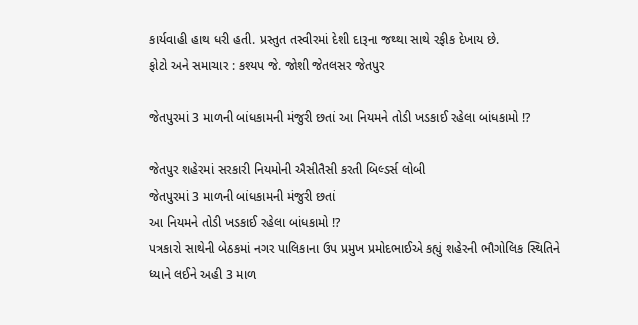કાર્યવાહી હાથ ધરી હતી. પ્રસ્તુત તસ્વીરમાં દેશી દારૂના જથ્થા સાથે રફીક દેખાય છે.
ફોટો અને સમાચાર : કશ્યપ જે. જોશી જેતલસર જેતપુર

જેતપુરમાં 3 માળની બાંધકામની મંજુરી છતાં આ નિયમને તોડી ખડકાઈ રહેલા બાંધકામો !?

જેતપુર શહેરમાં સરકારી નિયમોની ઐસીતૈસી કરતી બિલ્ડર્સ લોબી
જેતપુરમાં 3 માળની બાંધકામની મંજુરી છતાં
આ નિયમને તોડી ખડકાઈ રહેલા બાંધકામો !?
પત્રકારો સાથેની બેઠકમાં નગર પાલિકાના ઉપ પ્રમુખ પ્રમોદભાઈએ કહ્યું શહેરની ભૌગોલિક સ્થિતિને
ધ્યાને લઈને અહી 3 માળ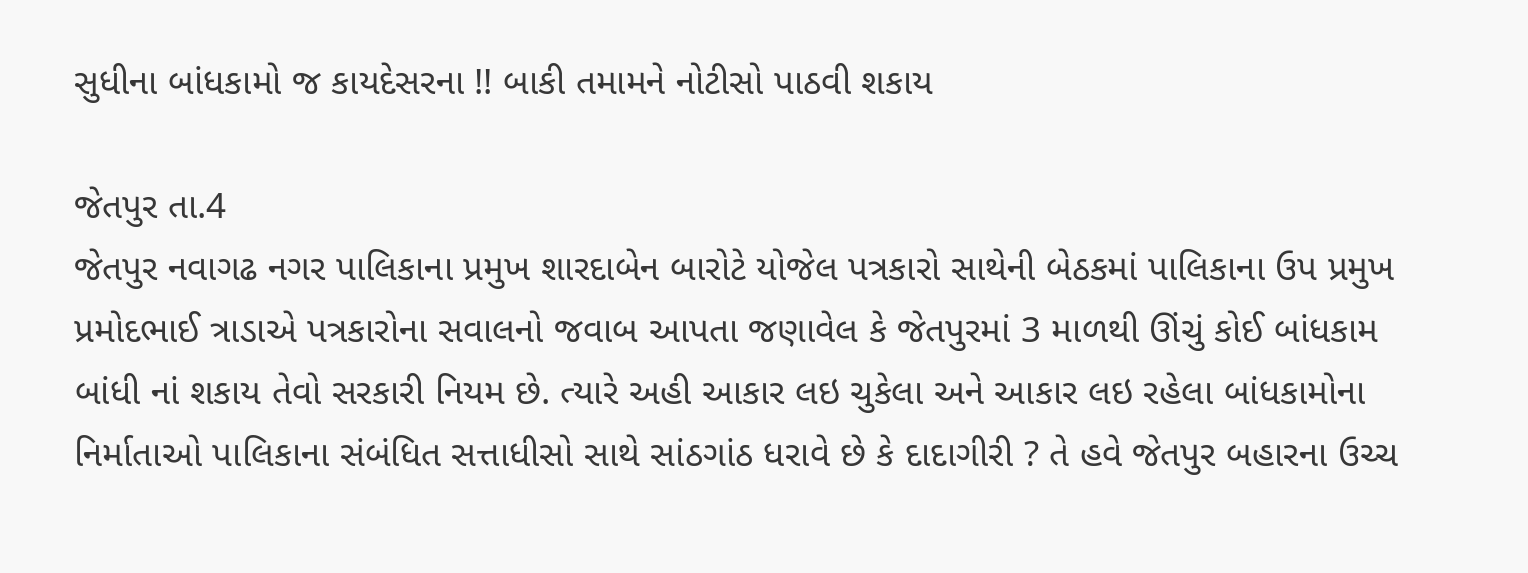સુધીના બાંધકામો જ કાયદેસરના !! બાકી તમામને નોટીસો પાઠવી શકાય

જેતપુર તા.4
જેતપુર નવાગઢ નગર પાલિકાના પ્રમુખ શારદાબેન બારોટે યોજેલ પત્રકારો સાથેની બેઠકમાં પાલિકાના ઉપ પ્રમુખ પ્રમોદભાઈ ત્રાડાએ પત્રકારોના સવાલનો જવાબ આપતા જણાવેલ કે જેતપુરમાં 3 માળથી ઊંચું કોઈ બાંધકામ બાંધી નાં શકાય તેવો સરકારી નિયમ છે. ત્યારે અહી આકાર લઇ ચુકેલા અને આકાર લઇ રહેલા બાંધકામોના નિર્માતાઓ પાલિકાના સંબંધિત સત્તાધીસો સાથે સાંઠગાંઠ ધરાવે છે કે દાદાગીરી ? તે હવે જેતપુર બહારના ઉચ્ચ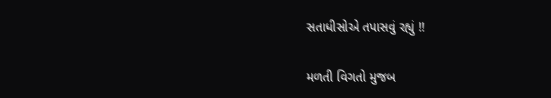સતાધીસોએ તપાસવું રહ્યું !!

મળતી વિગતો મુજબ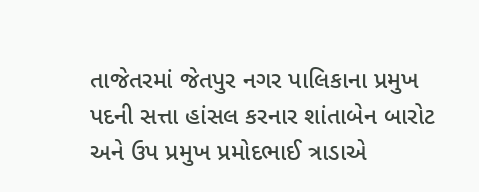તાજેતરમાં જેતપુર નગર પાલિકાના પ્રમુખ પદની સત્તા હાંસલ કરનાર શાંતાબેન બારોટ અને ઉપ પ્રમુખ પ્રમોદભાઈ ત્રાડાએ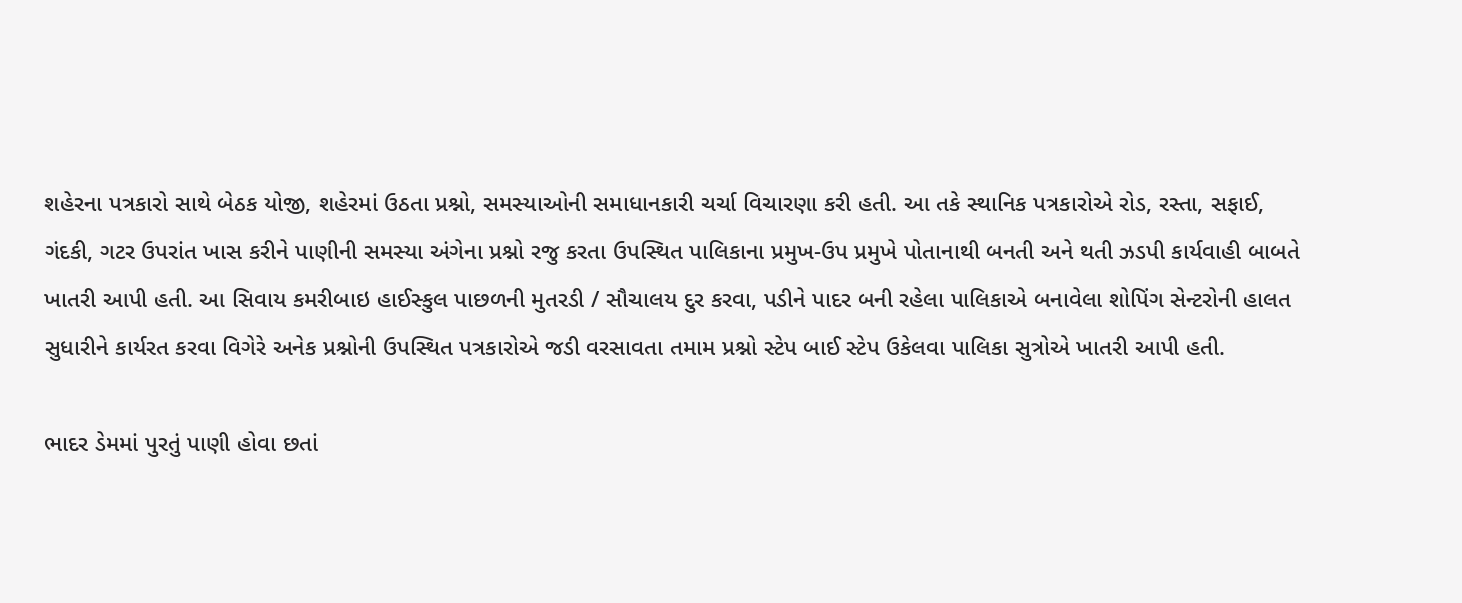શહેરના પત્રકારો સાથે બેઠક યોજી, શહેરમાં ઉઠતા પ્રશ્નો, સમસ્યાઓની સમાધાનકારી ચર્ચા વિચારણા કરી હતી. આ તકે સ્થાનિક પત્રકારોએ રોડ, રસ્તા, સફાઈ, ગંદકી, ગટર ઉપરાંત ખાસ કરીને પાણીની સમસ્યા અંગેના પ્રશ્નો રજુ કરતા ઉપસ્થિત પાલિકાના પ્રમુખ-ઉપ પ્રમુખે પોતાનાથી બનતી અને થતી ઝડપી કાર્યવાહી બાબતે ખાતરી આપી હતી. આ સિવાય કમરીબાઇ હાઈસ્કુલ પાછળની મુતરડી / સૌચાલય દુર કરવા, પડીને પાદર બની રહેલા પાલિકાએ બનાવેલા શોપિંગ સેન્ટરોની હાલત સુધારીને કાર્યરત કરવા વિગેરે અનેક પ્રશ્નોની ઉપસ્થિત પત્રકારોએ જડી વરસાવતા તમામ પ્રશ્નો સ્ટેપ બાઈ સ્ટેપ ઉકેલવા પાલિકા સુત્રોએ ખાતરી આપી હતી.

ભાદર ડેમમાં પુરતું પાણી હોવા છતાં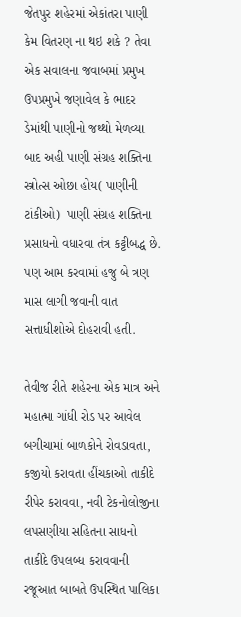જેતપુર શહેરમાં એકાંતરા પાણી કેમ વિતરણ ના થઇ શકે ? તેવા એક સવાલના જવાબમાં પ્રમુખ ઉપપ્રમુખે જણાવેલ કે ભાદર ડેમાંથી પાણીનો જથ્થો મેળવ્યા બાદ અહી પાણી સંગ્રહ શક્તિના સ્ત્રોત્સ ઓછા હોય( પાણીની ટાંકીઓ)  પાણી સંગ્રહ શક્તિના પ્રસાધનો વધારવા તંત્ર કટ્ટીબદ્ધ છે. પણ આમ કરવામાં હજુ બે ત્રણ માસ લાગી જવાની વાત સત્તાધીશોએ દોહરાવી હતી.

તેવીજ રીતે શહેરના એક માત્ર અને મહાત્મા ગાંધી રોડ પર આવેલ બગીચામાં બાળકોને રોવડાવતા, કજીયો કરાવતા હીંચકાઓ તાકીદે રીપેર કરાવવા, નવી ટેકનોલોજીના લપસણીયા સહિતના સાધનો તાકીદે ઉપલબ્ધ કરાવવાની રજૂઆત બાબતે ઉપસ્થિત પાલિકા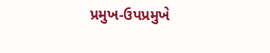પ્રમુખ-ઉપપ્રમુખે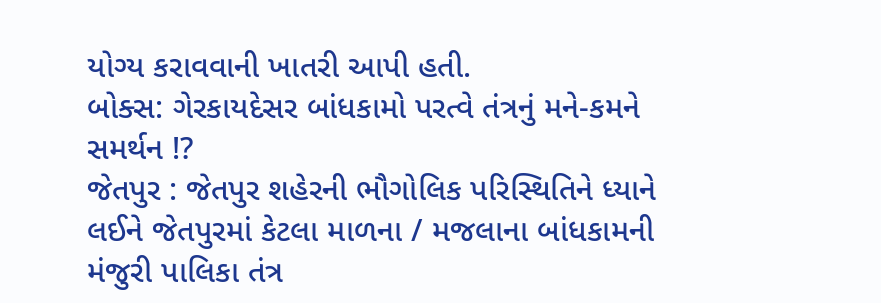યોગ્ય કરાવવાની ખાતરી આપી હતી.
બોક્સ: ગેરકાયદેસર બાંધકામો પરત્વે તંત્રનું મને-કમને સમર્થન !?
જેતપુર : જેતપુર શહેરની ભૌગોલિક પરિસ્થિતિને ધ્યાને લઈને જેતપુરમાં કેટલા માળના / મજલાના બાંધકામની મંજુરી પાલિકા તંત્ર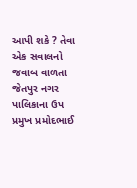આપી શકે ? તેવા એક સવાલનો જવાબ વાળતા જેતપુર નગર પાલિકાના ઉપ પ્રમુખ પ્રમોદભાઈ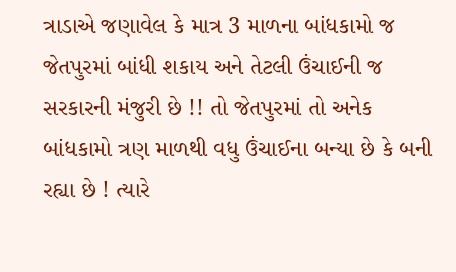ત્રાડાએ જણાવેલ કે માત્ર 3 માળના બાંધકામો જ જેતપુરમાં બાંધી શકાય અને તેટલી ઉંચાઈની જ સરકારની મંજુરી છે !! તો જેતપુરમાં તો અનેક બાંધકામો ત્રણ માળથી વધુ ઉંચાઈના બન્યા છે કે બની રહ્યા છે ! ત્યારે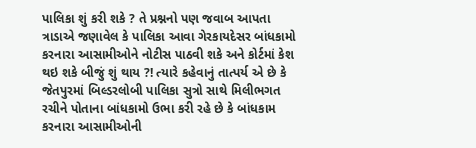પાલિકા શું કરી શકે ? તે પ્રશ્નનો પણ જવાબ આપતા ત્રાડાએ જણાવેલ કે પાલિકા આવા ગેરકાયદેસર બાંધકામો કરનારા આસામીઓને નોટીસ પાઠવી શકે અને કોર્ટમાં કેશ થઇ શકે બીજું શું થાય ?! ત્યારે કહેવાનું તાત્પર્ય એ છે કે જેતપુરમાં બિલ્ડરલોબી પાલિકા સુત્રો સાથે મિલીભગત રચીને પોતાના બાંધકામો ઉભા કરી રહે છે કે બાંધકામ કરનારા આસામીઓની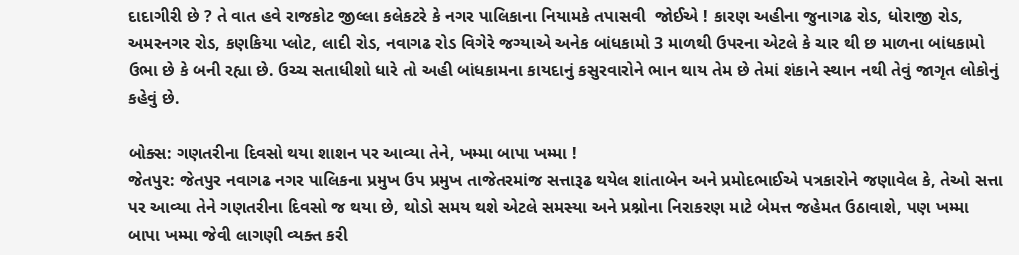દાદાગીરી છે ? તે વાત હવે રાજકોટ જીલ્લા કલેકટરે કે નગર પાલિકાના નિયામકે તપાસવી  જોઈએ ! કારણ અહીના જુનાગઢ રોડ, ધોરાજી રોડ, અમરનગર રોડ, કણકિયા પ્લોટ, લાદી રોડ, નવાગઢ રોડ વિગેરે જગ્યાએ અનેક બાંધકામો 3 માળથી ઉપરના એટલે કે ચાર થી છ માળના બાંધકામો ઉભા છે કે બની રહ્યા છે. ઉચ્ચ સતાધીશો ધારે તો અહી બાંધકામના કાયદાનું કસુરવારોને ભાન થાય તેમ છે તેમાં શંકાને સ્થાન નથી તેવું જાગૃત લોકોનું કહેવું છે.

બોક્સ: ગણતરીના દિવસો થયા શાશન પર આવ્યા તેને, ખમ્મા બાપા ખમ્મા !
જેતપુર: જેતપુર નવાગઢ નગર પાલિકના પ્રમુખ ઉપ પ્રમુખ તાજેતરમાંજ સત્તારૂઢ થયેલ શાંતાબેન અને પ્રમોદભાઈએ પત્રકારોને જણાવેલ કે, તેઓ સત્તા પર આવ્યા તેને ગણતરીના દિવસો જ થયા છે, થોડો સમય થશે એટલે સમસ્યા અને પ્રશ્નોના નિરાકરણ માટે બેમત્ત જહેમત ઉઠાવાશે, પણ ખમ્મા બાપા ખમ્મા જેવી લાગણી વ્યક્ત કરી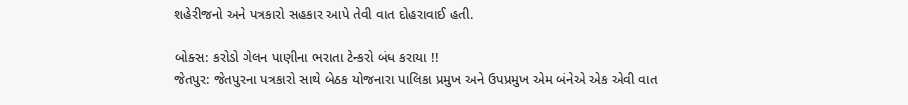શહેરીજનો અને પત્રકારો સહકાર આપે તેવી વાત દોહરાવાઈ હતી.

બોક્સ: કરોડો ગેલન પાણીના ભરાતા ટેન્કરો બંધ કરાયા !!
જેતપુર: જેતપુરના પત્રકારો સાથે બેઠક યોજનારા પાલિકા પ્રમુખ અને ઉપપ્રમુખ એમ બંનેએ એક એવી વાત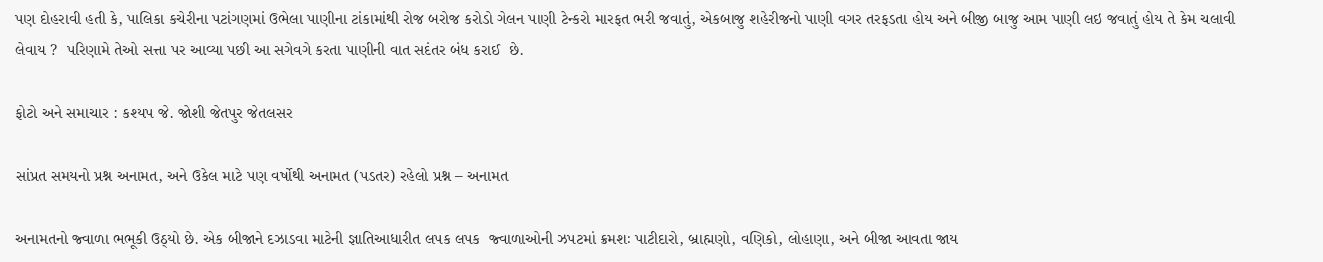પણ દોહરાવી હતી કે, પાલિકા કચેરીના પટાંગણમાં ઉભેલા પાણીના ટાંકામાંથી રોજ બરોજ કરોડો ગેલન પાણી ટેન્કરો મારફત ભરી જવાતું, એકબાજુ શહેરીજનો પાણી વગર તરફડતા હોય અને બીજી બાજુ આમ પાણી લઇ જવાતું હોય તે કેમ ચલાવી લેવાય ?  પરિણામે તેઓ સત્તા પર આવ્યા પછી આ સગેવગે કરતા પાણીની વાત સદંતર બંધ કરાઈ  છે.

ફોટો અને સમાચાર : કશ્યપ જે. જોશી જેતપુર જેતલસર

સાંપ્રત સમયનો પ્રશ્ન અનામત, અને ઉકેલ માટે પણ વર્ષોથી અનામત (પડતર) રહેલો પ્રશ્ન – અનામત

અનામતનો જ્વાળા ભભૂકી ઉઠ્યો છે. એક બીજાને દઝાડવા માટેની જ્ઞાતિઆધારીત લપક લપક  જ્વાળાઓની ઝપટમાં ક્રમશઃ પાટીદારો, બ્રાહ્મણો, વણિકો, લોહાણા, અને બીજા આવતા જાય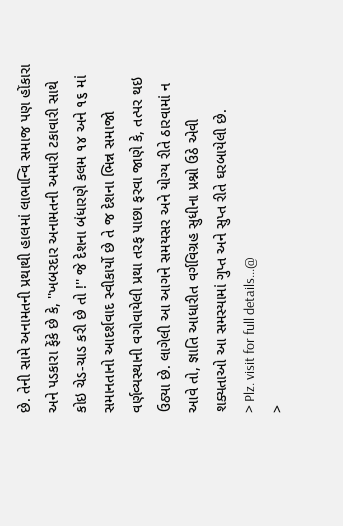છે. તેની સામે અનામતની પ્રથાથી હાલમાં લાભાન્વિ સમાજ પણ હોંકારા અને પડકારા ફેંકે છે કે, ''ખબરદાર અનામતની અમારી ટકાવારી સાથે કોઇ ચેડ-ચાડ કરી છે તો !'' જે દેશના બંધારણે કલમ ૧૪ અને ૧૬ માં સમાનતાનો આદર્શવાદ સ્વીકાર્યો છે તે જ દેશના ભિન્ન સમાજો વર્ણવ્યસ્થાની વગોવાયેલી પ્રથા તરફ પાછા ફરવા જાણે કે, તત્પર થઇ ઉઠ્યા છે. લાગેલી આ આગને સમયસર અને યોગ્ય રીતે ઠારવામાં ન આવે તો, જ્ઞાતિ આધારીત વર્ગવિગ્રહ સુધીના પ્રશ્નો ઉઠે એવી શક્યતાઓ આ સમસ્યામાં ગુપ્ત અને સુપ્ત રીતે ઘરબાયેલી છે.
> Plz. visit for full details...@
>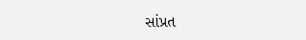સાંપ્રત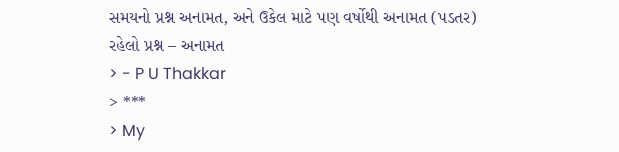સમયનો પ્રશ્ન અનામત, અને ઉકેલ માટે પણ વર્ષોથી અનામત (પડતર) રહેલો પ્રશ્ન – અનામત
> - P U Thakkar
> ***
> My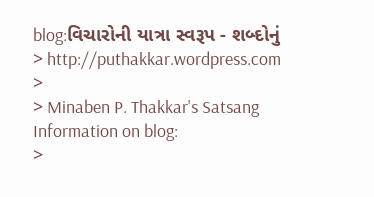blog:વિચારોની યાત્રા સ્વરૂપ - શબ્દોનું
> http://puthakkar.wordpress.com
>
> Minaben P. Thakkar's Satsang Information on blog:
>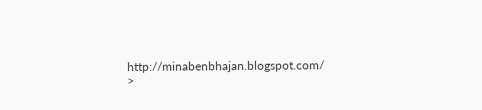http://minabenbhajan.blogspot.com/
>